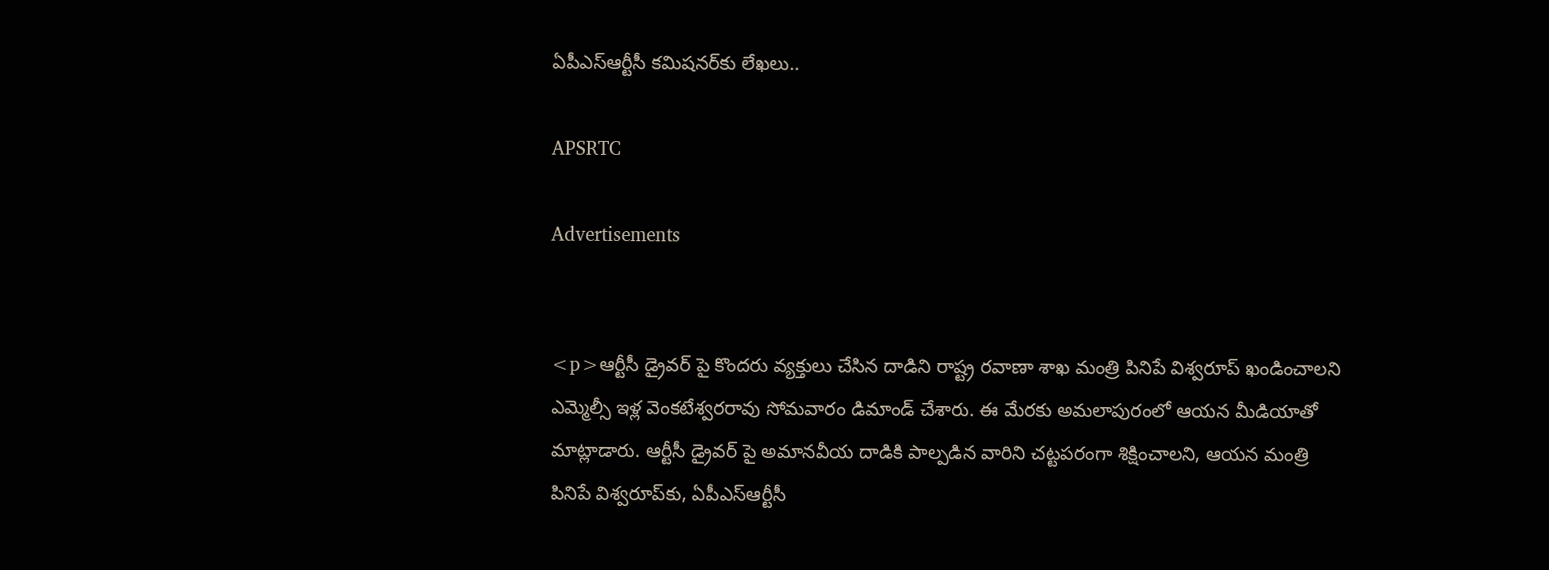ఏపీఎస్ఆర్టీసీ కమిషనర్‌కు లేఖలు..

APSRTC

Advertisements


<p>ఆర్టీసీ డ్రైవర్ పై కొందరు వ్యక్తులు చేసిన దాడిని రాష్ట్ర రవాణా శాఖ మంత్రి పినిపే విశ్వరూప్ ఖండించాలని ఎమ్మెల్సీ ఇళ్ల వెంకటేశ్వరరావు సోమవారం డిమాండ్ చేశారు. ఈ మేరకు అమలాపురంలో ఆయన మీడియాతో మాట్లాడారు. ఆర్టీసీ డ్రైవర్ పై అమానవీయ దాడికి పాల్పడిన వారిని చట్టపరంగా శిక్షించాలని, ఆయన మంత్రి పినిపే విశ్వరూప్‌కు, ఏపీఎస్ఆర్టీసీ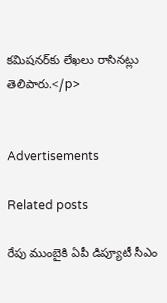కమిషనర్‌కు లేఖలు రాసినట్లు తెలిపారు.</p>


Advertisements

Related posts

రేపు ముంబైకి ఏపీ డిప్యూటీ సీఎం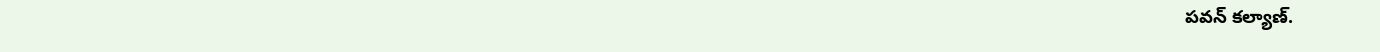పవన్ కల్యాణ్‌.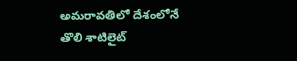అమరావతిలో దేశంలోనే తొలి శాటిలైట్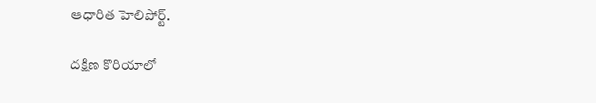ఆధారిత హెలిపోర్ట్.

దక్షిణ కొరియాలో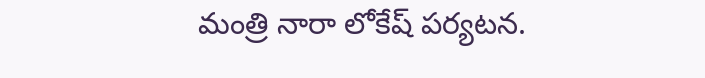మంత్రి నారా లోకేష్ పర్యటన.